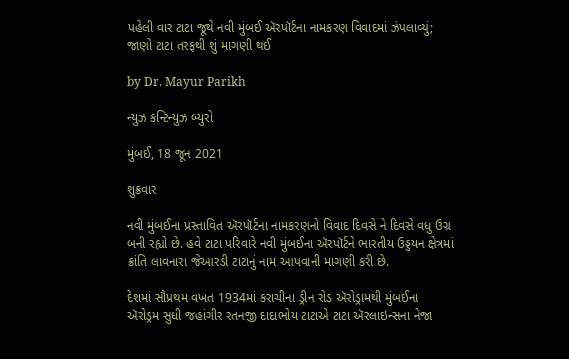પહેલી વાર ટાટા જૂથે નવી મુંબઈ ઍરપૉર્ટના નામકરણ વિવાદમાં ઝંપલાવ્યું; જાણો ટાટા તરફથી શું માગણી થઈ

by Dr. Mayur Parikh

ન્યુઝ કન્ટિન્યુઝ બ્યુરો

મુંબઈ, 18 જૂન 2021

શુક્રવાર

નવી મુંબઈના પ્રસ્તાવિત ઍરપૉર્ટના નામકરણનો વિવાદ દિવસે ને દિવસે વધુ ઉગ્ર બની રહ્યો છે. હવે ટાટા પરિવારે નવી મુંબઈના ઍરપૉર્ટને ભારતીય ઉડ્ડયન ક્ષેત્રમાં ક્રાંતિ લાવનારા જેઆરડી ટાટાનું નામ આપવાની માગણી કરી છે.

દેશમાં સૌપ્રથમ વખત 1934માં કરાચીના ડ્રીન રોડ ઍરોડ્રામથી મુંબઈના ઍરોડ્રમ સુધી જહાંગીર રતનજી દાદાભોય ટાટાએ ટાટા ઍરલાઇન્સના નેજા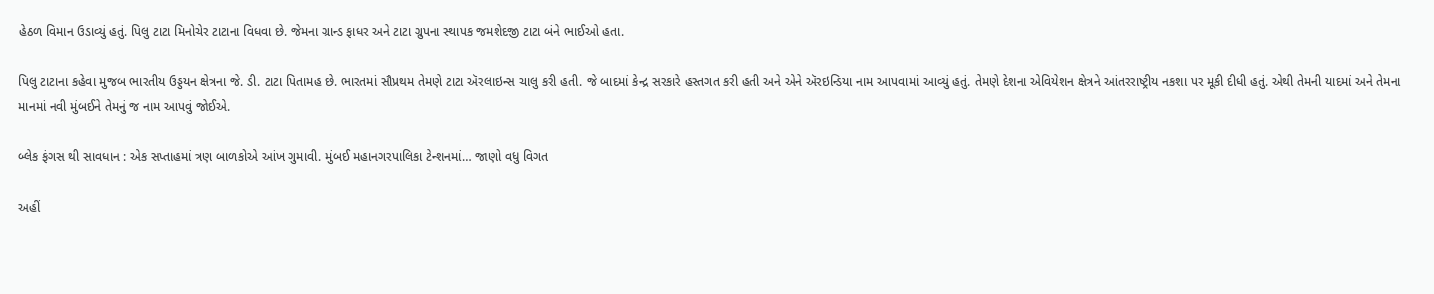હેઠળ વિમાન ઉડાવ્યું હતું. પિલુ ટાટા મિનોચેર ટાટાના વિધવા છે. જેમના ગ્રાન્ડ ફાધર અને ટાટા ગ્રુપના સ્થાપક જમશેદજી ટાટા બંને ભાઈઓ હતા.

પિલુ ટાટાના કહેવા મુજબ ભારતીય ઉડ્ડયન ક્ષેત્રના જે. ડી. ટાટા પિતામહ છે. ભારતમાં સૌપ્રથમ તેમણે ટાટા ઍરલાઇન્સ ચાલુ કરી હતી. જે બાદમાં કેન્દ્ર સરકારે હસ્તગત કરી હતી અને એને ઍરઇન્ડિયા નામ આપવામાં આવ્યું હતું. તેમણે દેશના એવિયેશન ક્ષેત્રને આંતરરાષ્ટ્રીય નકશા પર મૂકી દીધી હતું. એથી તેમની યાદમાં અને તેમના માનમાં નવી મુંબઈને તેમનું જ નામ આપવું જોઈએ.

બ્લેક ફંગસ થી સાવધાન : એક સપ્તાહમાં ત્રણ બાળકોએ આંખ ગુમાવી. મુંબઈ મહાનગરપાલિકા ટેન્શનમાં… જાણો વધુ વિગત

અહીં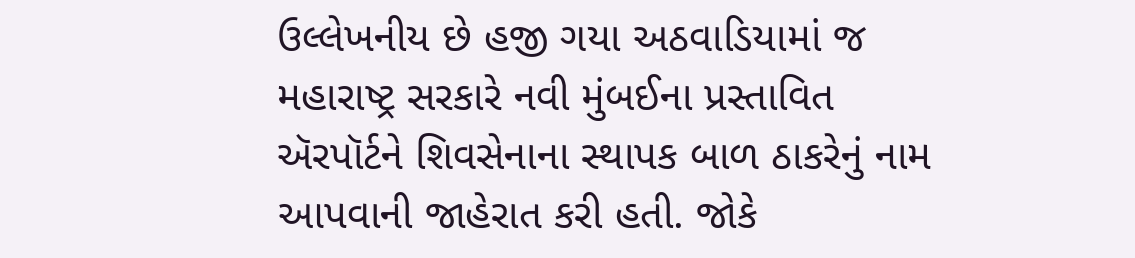ઉલ્લેખનીય છે હજી ગયા અઠવાડિયામાં જ મહારાષ્ટ્ર સરકારે નવી મુંબઈના પ્રસ્તાવિત ઍરપૉર્ટને શિવસેનાના સ્થાપક બાળ ઠાકરેનું નામ આપવાની જાહેરાત કરી હતી. જોકે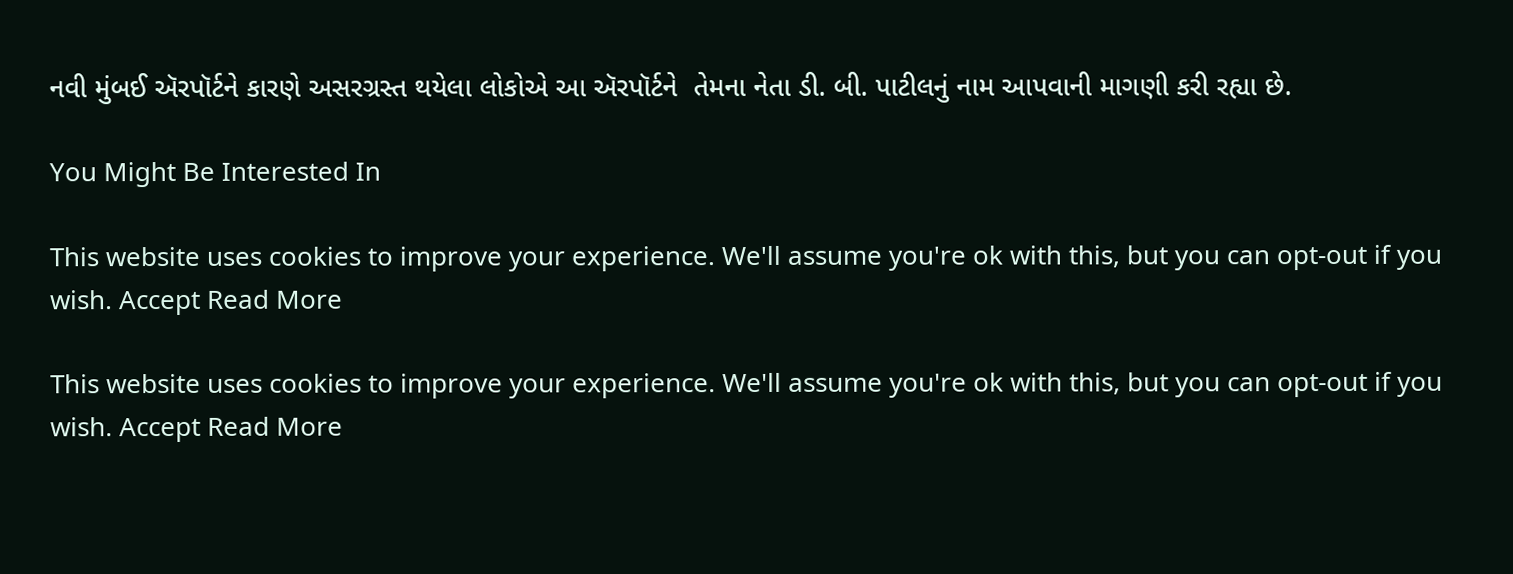નવી મુંબઈ ઍરપૉર્ટને કારણે અસરગ્રસ્ત થયેલા લોકોએ આ ઍરપૉર્ટને  તેમના નેતા ડી. બી. પાટીલનું નામ આપવાની માગણી કરી રહ્યા છે.

You Might Be Interested In

This website uses cookies to improve your experience. We'll assume you're ok with this, but you can opt-out if you wish. Accept Read More

This website uses cookies to improve your experience. We'll assume you're ok with this, but you can opt-out if you wish. Accept Read More